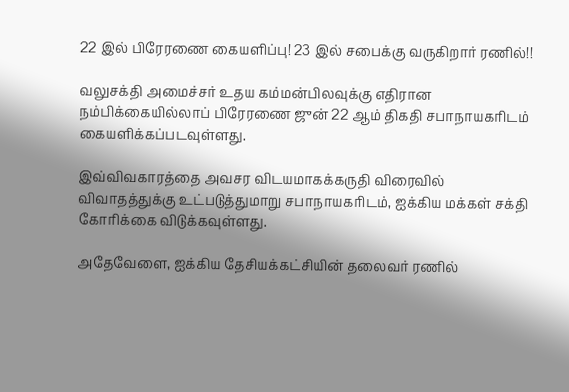22 இல் பிரேரணை கையளிப்பு! 23 இல் சபைக்கு வருகிறார் ரணில்!!

வலுசக்தி அமைச்சர் உதய கம்மன்பிலவுக்கு எதிரான நம்பிக்கையில்லாப் பிரேரணை ஜுன் 22 ஆம் திகதி சபாநாயகரிடம் கையளிக்கப்படவுள்ளது.

இவ்விவகாரத்தை அவசர விடயமாகக்கருதி விரைவில் விவாதத்துக்கு உட்படுத்துமாறு சபாநாயகரிடம், ஐக்கிய மக்கள் சக்தி கோரிக்கை விடுக்கவுள்ளது.

அதேவேளை, ஐக்கிய தேசியக்கட்சியின் தலைவர் ரணில்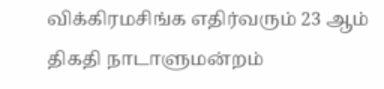விக்கிரமசிங்க எதிர்வரும் 23 ஆம் திகதி நாடாளுமன்றம்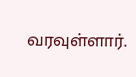வரவுள்ளார்.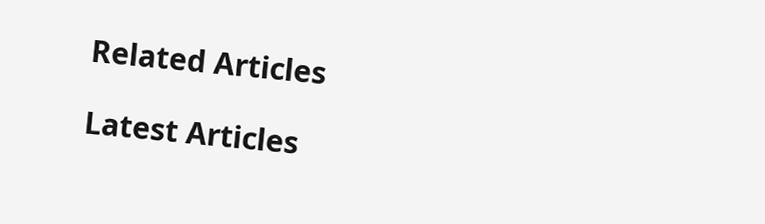Related Articles

Latest Articles